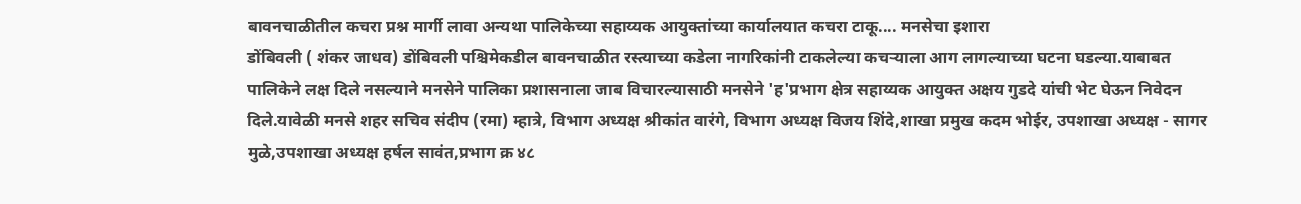बावनचाळीतील कचरा प्रश्न मार्गी लावा अन्यथा पालिकेच्या सहाय्यक आयुक्तांच्या कार्यालयात कचरा टाकू.... मनसेचा इशारा
डोंबिवली ( शंकर जाधव) डोंबिवली पश्चिमेकडील बावनचाळीत रस्त्याच्या कडेला नागरिकांनी टाकलेल्या कचऱ्याला आग लागल्याच्या घटना घडल्या.याबाबत पालिकेने लक्ष दिले नसल्याने मनसेने पालिका प्रशासनाला जाब विचारल्यासाठी मनसेने 'ह'प्रभाग क्षेत्र सहाय्यक आयुक्त अक्षय गुडदे यांची भेट घेऊन निवेदन दिले.यावेळी मनसे शहर सचिव संदीप (रमा) म्हात्रे, विभाग अध्यक्ष श्रीकांत वारंगे, विभाग अध्यक्ष विजय शिंदे,शाखा प्रमुख कदम भोईर, उपशाखा अध्यक्ष - सागर मुळे,उपशाखा अध्यक्ष हर्षल सावंत,प्रभाग क्र ४८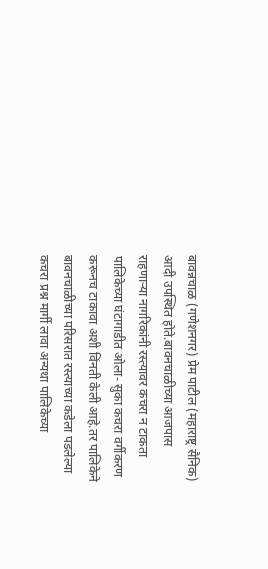बावन्नचाळ (गणेशनगर) प्रेम पाटील (महाराष्ट्र सैनिक) आदी उपस्थित होते.बावनचाळीच्या आजपास राहणाऱ्या नागरिकांनी रस्त्यावर कचरा न टाकता पालिकेच्या घंटागाडीत ओला- सुका कचरा वर्गीकरण करूनच टाकावा अशी विंनती केली आहे.तर पालिकेने बावनचाळीच्या परिसरात रस्त्याच्या कडेला पडलेल्या कचरा प्रश्न मार्गी लावा अन्यथा पालिकेच्या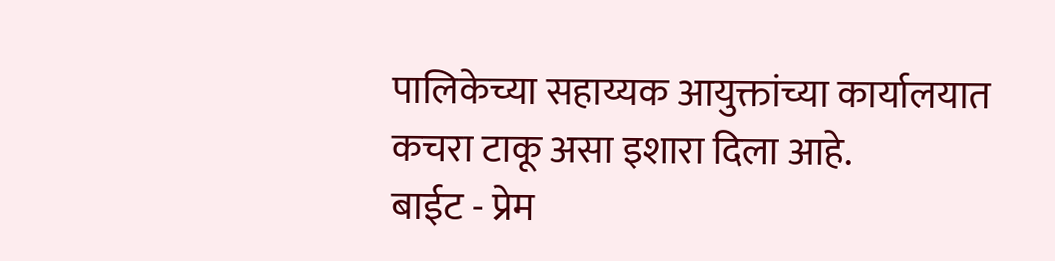पालिकेच्या सहाय्यक आयुक्तांच्या कार्यालयात कचरा टाकू असा इशारा दिला आहे.
बाईट - प्रेम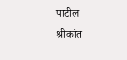पाटील
श्रीकांत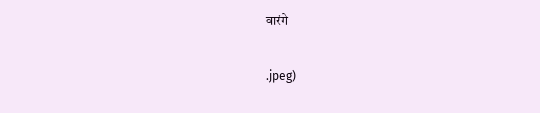वारंगे

.jpeg)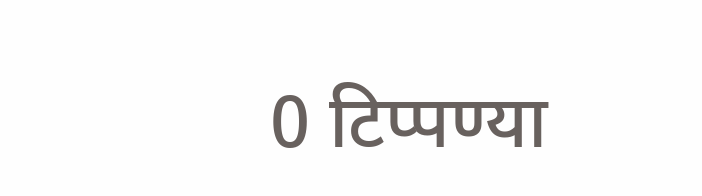0 टिप्पण्या